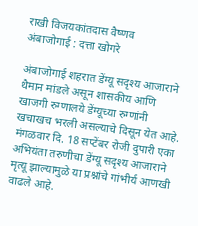राखी विजयकांतदास वैष्णव
अंबाजोगाई : दत्ता खोगरे

अंबाजोगाई शहरात डेंग्यू सदृश्य आजाराने थैमान मांडले असून शासकीय आणि खाजगी रुग्णालये डेंग्यूच्या रुग्णांनी खचाखच भरली असल्याचे दिसून येत आहे. मंगळवार दि. 18 सप्टेंबर रोजी दुपारी एका अभियंता तरुणीचा डेंग्यू सदृश्य आजाराने मृत्यू झाल्यामुळे या प्रश्नांचे गांभीर्य आणखी वाढले आहे.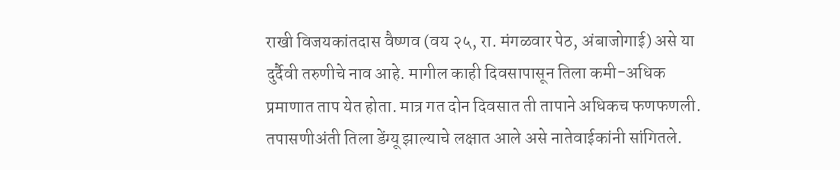राखी विजयकांतदास वैष्णव (वय २५, रा. मंगळवार पेठ, अंबाजोगाई) असे या दुर्दैवी तरुणीचे नाव आहे. मागील काही दिवसापासून तिला कमी-अधिक प्रमाणात ताप येत होता. मात्र गत दोन दिवसात ती तापाने अधिकच फणफणली. तपासणीअंती तिला डेंग्यू झाल्याचे लक्षात आले असे नातेवाईकांनी सांगितले.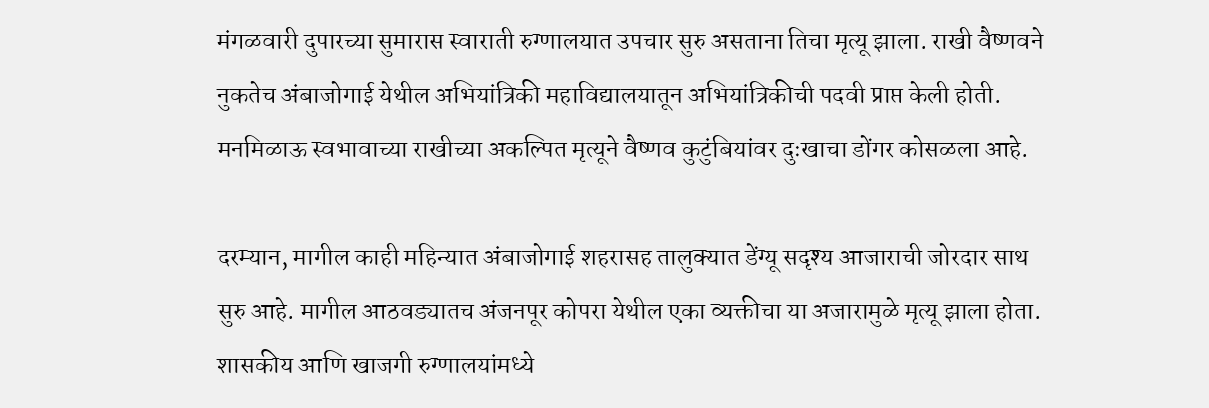मंगळवारी दुपारच्या सुमारास स्वाराती रुग्णालयात उपचार सुरु असताना तिचा मृत्यू झाला. राखी वैष्णवने नुकतेच अंबाजोगाई येथील अभियांत्रिकी महाविद्यालयातून अभियांत्रिकीची पदवी प्राप्त केली होती. मनमिळाऊ स्वभावाच्या राखीच्या अकल्पित मृत्यूने वैष्णव कुटुंबियांवर दुःखाचा डोंगर कोसळला आहे.

दरम्यान, मागील काही महिन्यात अंबाजोगाई शहरासह तालुक्यात डेंग्यू सदृश्य आजाराची जोरदार साथ सुरु आहे. मागील आठवड्यातच अंजनपूर कोपरा येथील एका व्यक्तीचा या अजारामुळे मृत्यू झाला होता. शासकीय आणि खाजगी रुग्णालयांमध्ये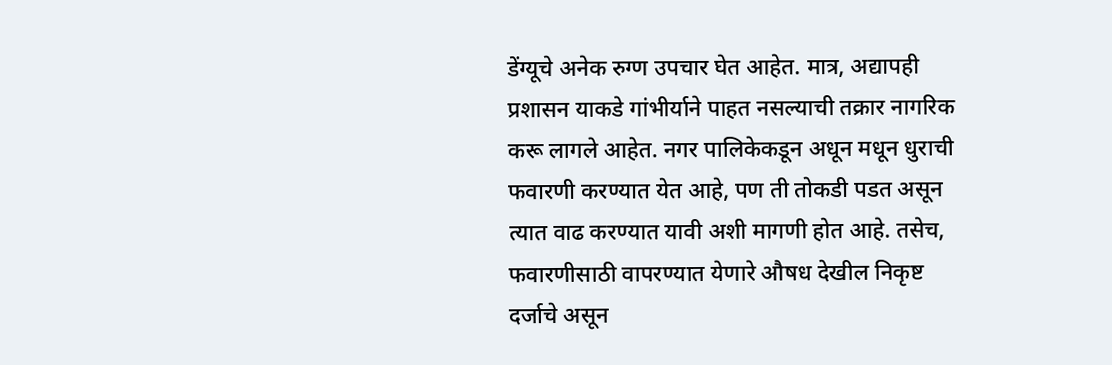डेंग्यूचे अनेक रुग्ण उपचार घेत आहेत. मात्र, अद्यापही प्रशासन याकडे गांभीर्याने पाहत नसल्याची तक्रार नागरिक करू लागले आहेत. नगर पालिकेकडून अधून मधून धुराची फवारणी करण्यात येत आहे, पण ती तोकडी पडत असून त्यात वाढ करण्यात यावी अशी मागणी होत आहे. तसेच, फवारणीसाठी वापरण्यात येणारे औषध देखील निकृष्ट दर्जाचे असून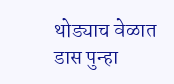थोड्याच वेळात डास पुन्हा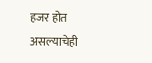हजर होत असल्याचेही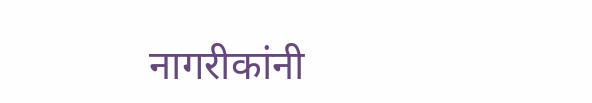नागरीकांनी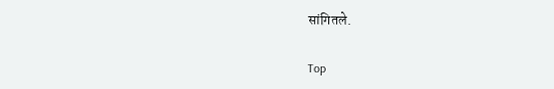सांगितले.

Top